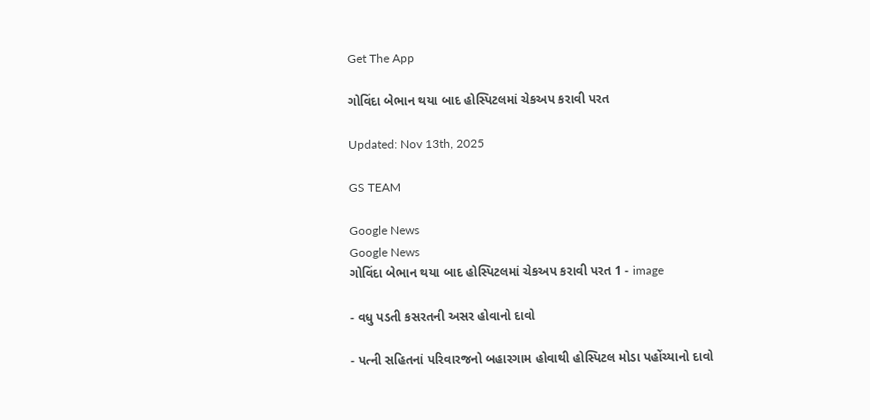Get The App

ગોવિંદા બેભાન થયા બાદ હોસ્પિટલમાં ચેકઅપ કરાવી પરત

Updated: Nov 13th, 2025

GS TEAM

Google News
Google News
ગોવિંદા બેભાન થયા બાદ હોસ્પિટલમાં ચેકઅપ કરાવી પરત 1 - image

- વધુ પડતી કસરતની અસર હોવાનો દાવો

- પત્ની સહિતનાં પરિવારજનો બહારગામ હોવાથી હોસ્પિટલ મોડા પહોંચ્યાનો દાવો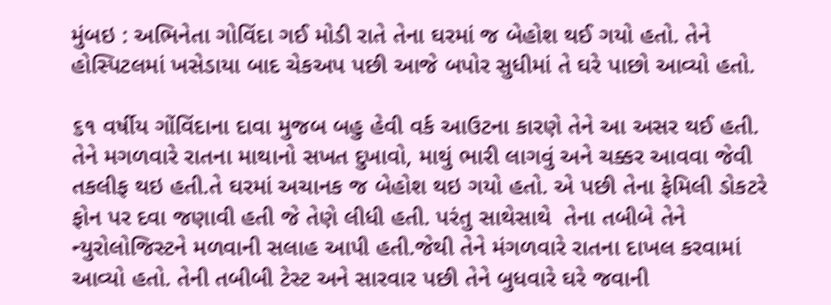મુંબઇ : અભિનેતા ગોવિંદા ગઈ મોડી રાતે તેના ઘરમાં જ બેહોશ થઈ ગયો હતો. તેને હોસ્પિટલમાં ખસેડાયા બાદ ચેકઅપ પછી આજે બપોર સુધીમાં તે ઘરે પાછો આવ્યો હતો.

૬૧ વર્ષીય ગોંવિંદાના દાવા મુજબ બહુ હેવી વર્ક આઉટના કારણે તેને આ અસર થઈ હતી.  તેને મગળવારે રાતના માથાનો સખત દુખાવો, માથું ભારી લાગવું અને ચક્કર આવવા જેવી તકલીફ થઇ હતી.તે ઘરમાં અચાનક જ બેહોશ થઇ ગયો હતો. એ પછી તેના ફેમિલી ડોકટરે ફોન પર દવા જણાવી હતી જે તેણે લીધી હતી. પરંતુ સાથેસાથે  તેના તબીબે તેને ન્યુરોલોજિસ્ટને મળવાની સલાહ આપી હતી.જેથી તેને મંગળવારે રાતના દાખલ કરવામાં આવ્યો હતો. તેની તબીબી ટેસ્ટ અને સારવાર પછી તેને બુધવારે ઘરે જવાની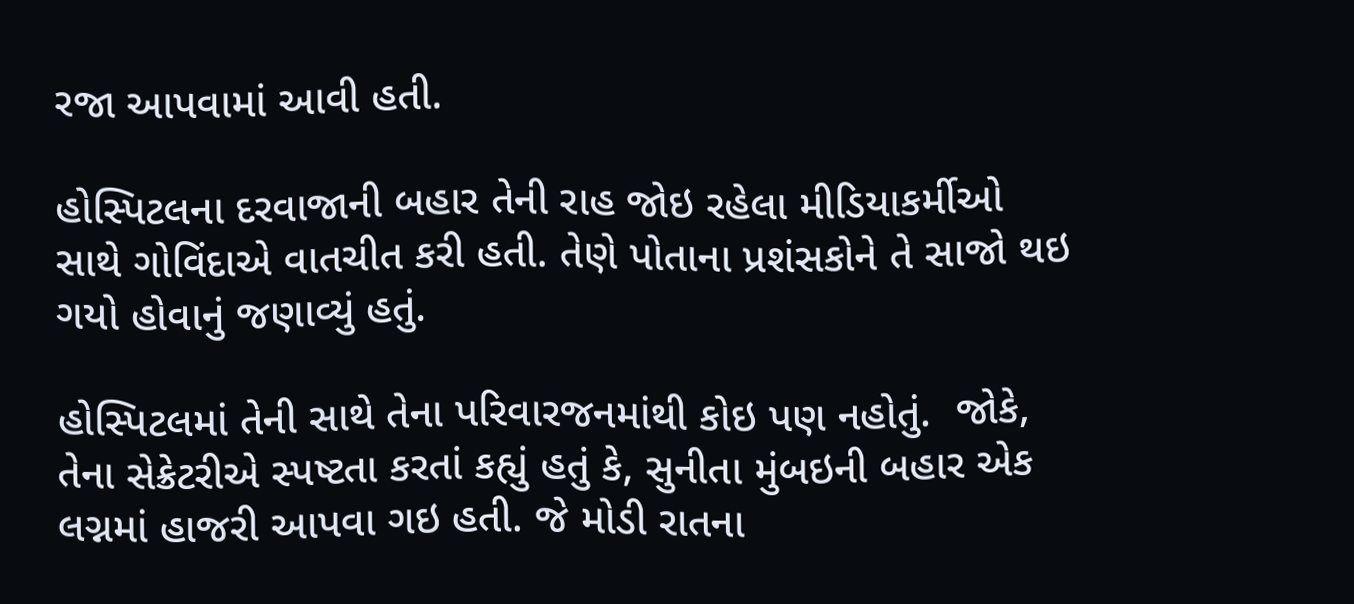રજા આપવામાં આવી હતી.

હોસ્પિટલના દરવાજાની બહાર તેની રાહ જોઇ રહેલા મીડિયાકર્મીઓ સાથે ગોવિંદાએ વાતચીત કરી હતી. તેણે પોતાના પ્રશંસકોને તે સાજો થઇ ગયો હોવાનું જણાવ્યું હતું.

હોસ્પિટલમાં તેની સાથે તેના પરિવારજનમાંથી કોઇ પણ નહોતું.  જોકે, તેના સેક્રેટરીએ સ્પષ્ટતા કરતાં કહ્યું હતું કે, સુનીતા મુંબઇની બહાર એક લગ્નમાં હાજરી આપવા ગઇ હતી. જે મોડી રાતના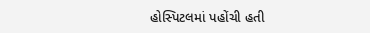હોસ્પિટલમાં પહોંચી હતી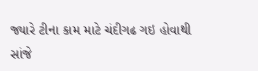જ્યારે ટીના કામ માટે ચંદીગઢ ગઇ હોવાથી સાંજે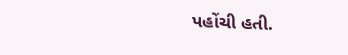પહોંચી હતી.